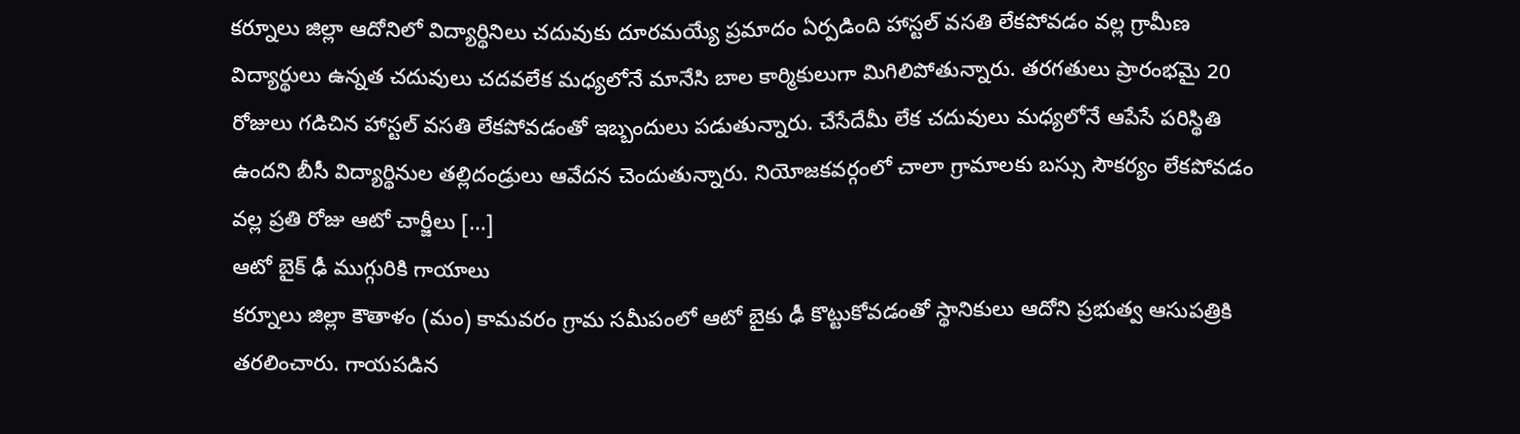కర్నూలు జిల్లా ఆదోనిలో విద్యార్థినిలు చదువుకు దూరమయ్యే ప్రమాదం ఏర్పడింది హాస్టల్ వసతి లేకపోవడం వల్ల గ్రామీణ విద్యార్థులు ఉన్నత చదువులు చదవలేక మధ్యలోనే మానేసి బాల కార్మికులుగా మిగిలిపోతున్నారు. తరగతులు ప్రారంభమై 20 రోజులు గడిచిన హాస్టల్ వసతి లేకపోవడంతో ఇబ్బందులు పడుతున్నారు. చేసేదేమీ లేక చదువులు మధ్యలోనే ఆపేసే పరిస్థితి ఉందని బీసీ విద్యార్థినుల తల్లిదండ్రులు ఆవేదన చెందుతున్నారు. నియోజకవర్గంలో చాలా గ్రామాలకు బస్సు సౌకర్యం లేకపోవడం వల్ల ప్రతి రోజు ఆటో చార్జీలు […]
ఆటో బైక్ ఢీ ముగ్గురికి గాయాలు
కర్నూలు జిల్లా కౌతాళం (మం) కామవరం గ్రామ సమీపంలో ఆటో బైకు ఢీ కొట్టుకోవడంతో స్థానికులు ఆదోని ప్రభుత్వ ఆసుపత్రికి తరలించారు. గాయపడిన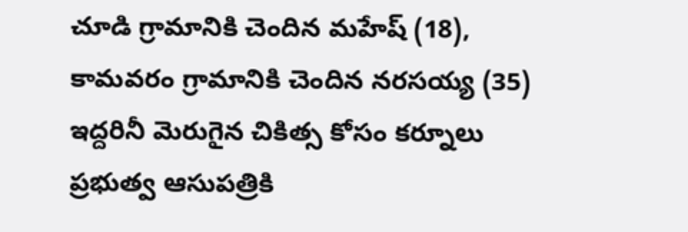చూడి గ్రామానికి చెందిన మహేష్ (18), కామవరం గ్రామానికి చెందిన నరసయ్య (35) ఇద్దరినీ మెరుగైన చికిత్స కోసం కర్నూలు ప్రభుత్వ ఆసుపత్రికి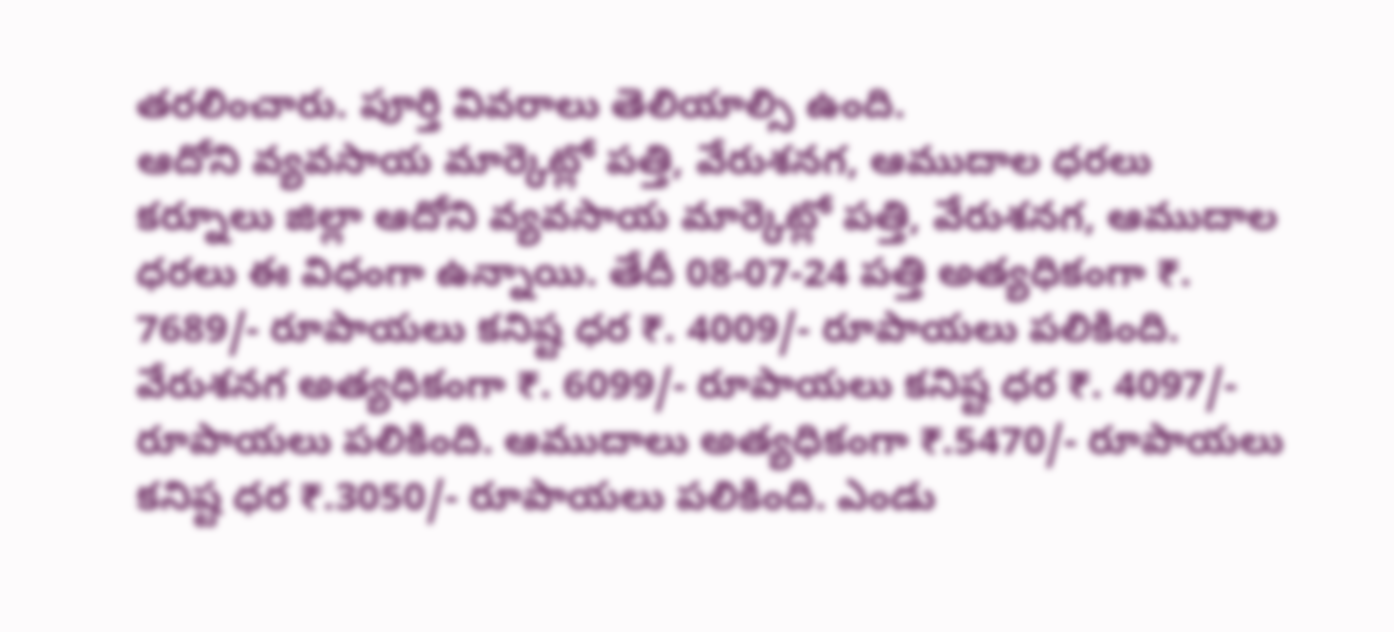తరలించారు. పూర్తి వివరాలు తెలియాల్సి ఉంది.
ఆదోని వ్యవసాయ మార్కెట్లో పత్తి, వేరుశనగ, ఆముదాల ధరలు
కర్నూలు జిల్లా ఆదోని వ్యవసాయ మార్కెట్లో పత్తి, వేరుశనగ, ఆముదాల ధరలు ఈ విధంగా ఉన్నాయి. తేదీ 08-07-24 పత్తి అత్యధికంగా ₹. 7689/- రూపాయలు కనిష్ట ధర ₹. 4009/- రూపాయలు పలికింది. వేరుశనగ అత్యధికంగా ₹. 6099/- రూపాయలు కనిష్ట ధర ₹. 4097/- రూపాయలు పలికింది. ఆముదాలు అత్యధికంగా ₹.5470/- రూపాయలు కనిష్ట ధర ₹.3050/- రూపాయలు పలికింది. ఎండు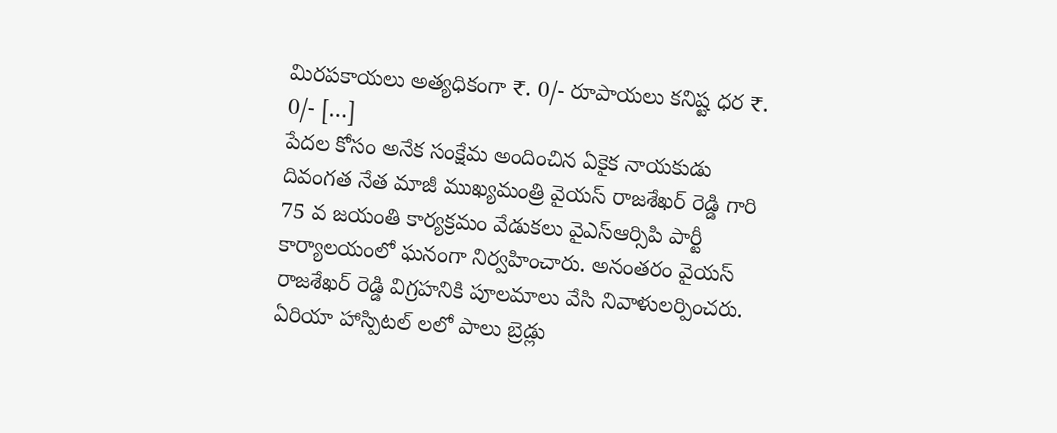మిరపకాయలు అత్యధికంగా ₹. 0/- రూపాయలు కనిష్ట ధర ₹. 0/- […]
పేదల కోసం అనేక సంక్షేమ అందించిన ఏకైక నాయకుడు
దివంగత నేత మాజీ ముఖ్యమంత్రి వైయస్ రాజశేఖర్ రెడ్డి గారి 75 వ జయంతి కార్యక్రమం వేడుకలు వైఎస్ఆర్సిపి పార్టీ కార్యాలయంలో ఘనంగా నిర్వహించారు. అనంతరం వైయస్ రాజశేఖర్ రెడ్డి విగ్రహనికి పూలమాలు వేసి నివాళులర్పించరు. ఏరియా హాస్పిటల్ లలో పాలు బ్రెడ్లు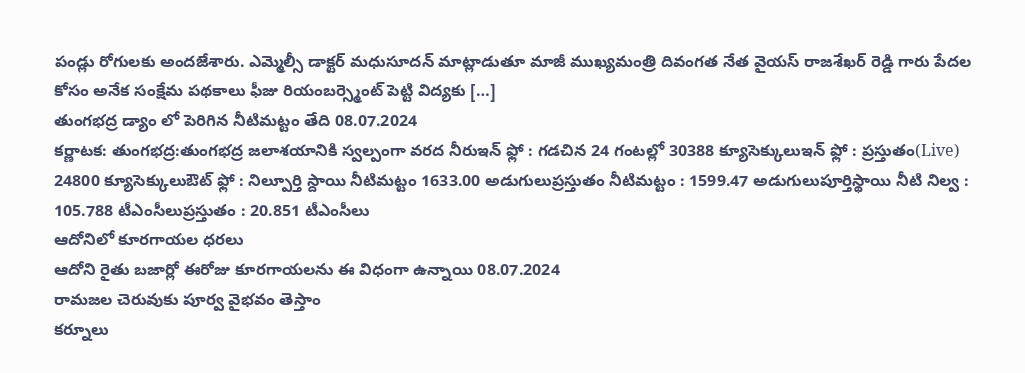పండ్లు రోగులకు అందజేశారు. ఎమ్మెల్సీ డాక్టర్ మధుసూదన్ మాట్లాడుతూ మాజీ ముఖ్యమంత్రి దివంగత నేత వైయస్ రాజశేఖర్ రెడ్డి గారు పేదల కోసం అనేక సంక్షేమ పథకాలు ఫీజు రియంబర్స్మెంట్ పెట్టి విద్యకు […]
తుంగభద్ర డ్యాం లో పెరిగిన నీటిమట్టం తేది 08.07.2024
కర్ణాటక: తుంగభద్ర:తుంగభద్ర జలాశయానికి స్వల్పంగా వరద నీరుఇన్ ఫ్లో : గడచిన 24 గంటల్లో 30388 క్యూసెక్కులుఇన్ ఫ్లో : ప్రస్తుతం(Live) 24800 క్యూసెక్కులుఔట్ ఫ్లో : నిల్పూర్తి స్దాయి నీటిమట్టం 1633.00 అడుగులుప్రస్తుతం నీటిమట్టం : 1599.47 అడుగులుపూర్తిస్థాయి నీటి నిల్వ : 105.788 టీఎంసీలుప్రస్తుతం : 20.851 టీఎంసీలు
ఆదోనిలో కూరగాయల ధరలు
ఆదోని రైతు బజార్లో ఈరోజు కూరగాయలను ఈ విధంగా ఉన్నాయి 08.07.2024
రామజల చెరువుకు పూర్వ వైభవం తెస్తాం
కర్నూలు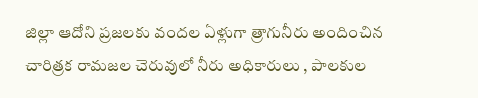జిల్లా ఆదోని ప్రజలకు వందల ఏళ్లుగా త్రాగునీరు అందించిన చారిత్రక రామజల చెరువులో నీరు అధికారులు , పాలకుల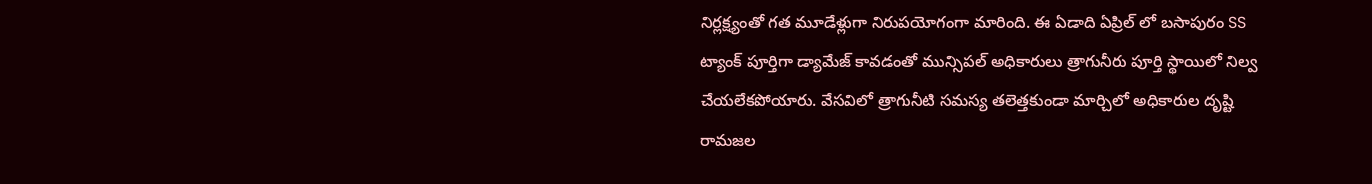నిర్లక్ష్యంతో గత మూడేళ్లుగా నిరుపయోగంగా మారింది. ఈ ఏడాది ఏప్రిల్ లో బసాపురం SS ట్యాంక్ పూర్తిగా డ్యామేజ్ కావడంతో మున్సిపల్ అధికారులు త్రాగునీరు పూర్తి స్థాయిలో నిల్వ చేయలేకపోయారు. వేసవిలో త్రాగునీటి సమస్య తలెత్తకుండా మార్చిలో అధికారుల దృష్టి రామజల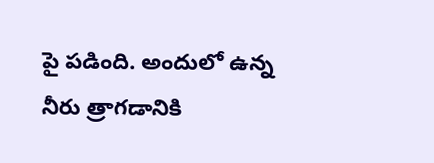పై పడింది. అందులో ఉన్న నీరు త్రాగడానికి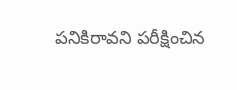పనికిరావని పరీక్షించిన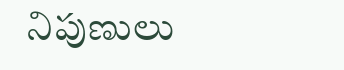నిపుణులు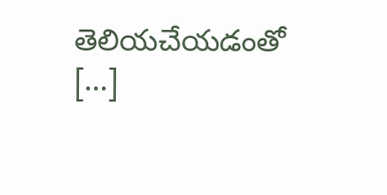తెలియచేయడంతో […]